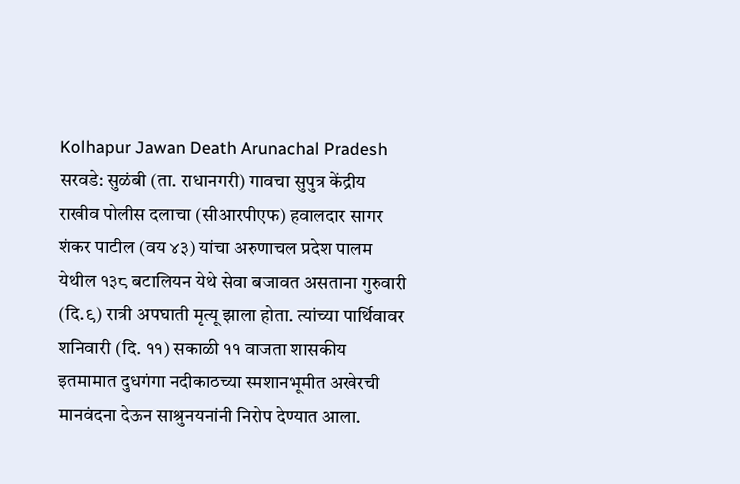Kolhapur Jawan Death Arunachal Pradesh
सरवडे: सुळंबी (ता. राधानगरी) गावचा सुपुत्र केंद्रीय राखीव पोलीस दलाचा (सीआरपीएफ) हवालदार सागर शंकर पाटील (वय ४३) यांचा अरुणाचल प्रदेश पालम येथील १३८ बटालियन येथे सेवा बजावत असताना गुरुवारी (दि.९) रात्री अपघाती मृत्यू झाला होता. त्यांच्या पार्थिवावर शनिवारी (दि. ११) सकाळी ११ वाजता शासकीय इतमामात दुधगंगा नदीकाठच्या स्मशानभूमीत अखेरची मानवंदना देऊन साश्रुनयनांनी निरोप देण्यात आला.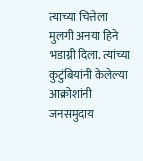त्याच्या चित्तेला मुलगी अनया हिने भडाग्नी दिला. त्यांच्या कुटुंबियांनी केलेल्या आक्रोशांनी जनसमुदाय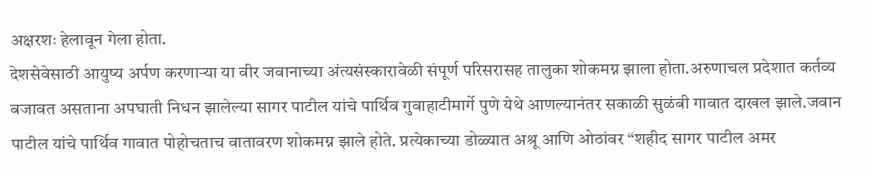अक्षरशः हेलावून गेला होता.
देशसेवेसाठी आयुष्य अर्पण करणाऱ्या या वीर जवानाच्या अंत्यसंस्कारावेळी संपूर्ण परिसरासह तालुका शोकमग्न झाला होता.अरुणाचल प्रदेशात कर्तव्य बजावत असताना अपघाती निधन झालेल्या सागर पाटील यांचे पार्थिव गुवाहाटीमार्गे पुणे येथे आणल्यानंतर सकाळी सुळंबी गावात दाखल झाले.जवान पाटील यांचे पार्थिव गावात पोहोचताच वातावरण शोकमग्न झाले होते. प्रत्येकाच्या डोळ्यात अश्रू आणि ओठांवर “शहीद सागर पाटील अमर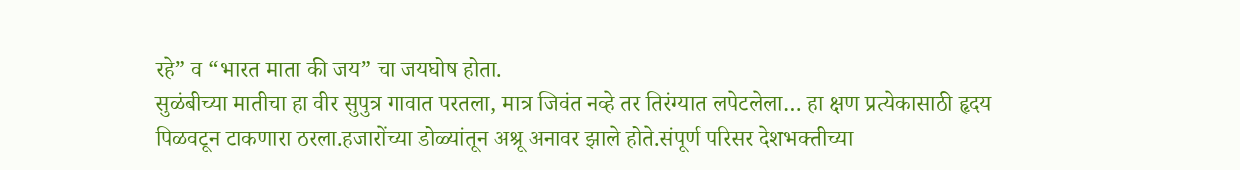रहे” व “भारत माता की जय” चा जयघोष होता.
सुळंबीच्या मातीचा हा वीर सुपुत्र गावात परतला, मात्र जिवंत नव्हे तर तिरंग्यात लपेटलेला… हा क्षण प्रत्येकासाठी हृदय पिळवटून टाकणारा ठरला.हजारोंच्या डोळ्यांतून अश्रू अनावर झाले होते.संपूर्ण परिसर देशभक्तीच्या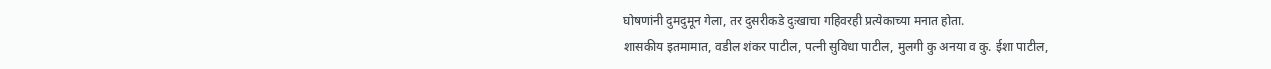घोषणांनी दुमदुमून गेला, तर दुसरीकडे दुःखाचा गहिवरही प्रत्येकाच्या मनात होता.
शासकीय इतमामात, वडील शंकर पाटील, पत्नी सुविधा पाटील, मुलगी कु अनया व कु. ईशा पाटील,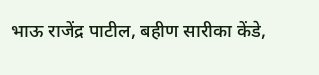भाऊ राजेंद्र पाटील, बहीण सारीका केंडे,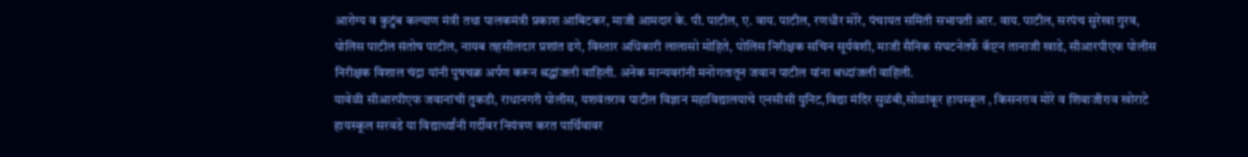आरोग्य व कुटुंब कल्याण मंत्री तथा पालकमंत्री प्रकाश आबिटकर, माजी आमदार के. पी. पाटील, ए. वाय. पाटील, रणधीर मोरे, पंचायत समिती सभापती आर. वाय. पाटील, सरपंच सुरेखा गुरव, पोलिस पाटील संतोष पाटील, नायब तहसीलदार प्रशांत ढगे, विस्तार अधिकारी लालासो मोहिते, पोलिस निरीक्षक सचिन सूर्यवंशी, माजी सैनिक संघटनेतर्फे कॅप्टन तानाजी खाडे, सीआरपीएफ पोलीस निरीक्षक विशाल चंद्रा यांनी पुषचक्र अर्पण करून श्रद्धांजली वाहिली. अनेक मान्यवरांनी मनोगतातून जवान पाटील यांना श्रध्दांजली वाहिली.
यावेळी सीआरपीएफ जवानांची तुकडी, राधानगरी पोलीस, यशवंतराव पाटील विज्ञान महाविद्यालयाचे एनसीसी युनिट,विद्या मंदिर सुळंबी,सोळांकूर हायस्कूल , किसनराव मोरे व शिवाजीराव खोराटे हायस्कूल सरवडे या विद्यार्थ्यांनी गर्दीवर नियंत्रण करत पार्थिवावर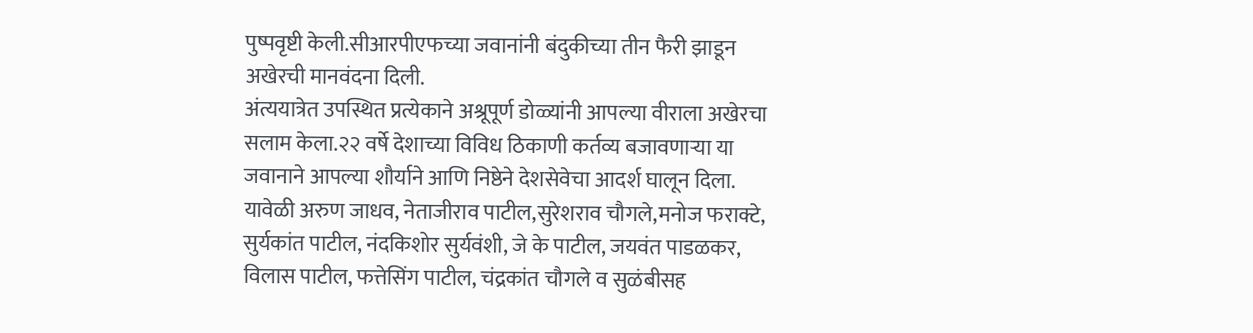पुष्पवृष्टी केली.सीआरपीएफच्या जवानांनी बंदुकीच्या तीन फैरी झाडून अखेरची मानवंदना दिली.
अंत्ययात्रेत उपस्थित प्रत्येकाने अश्रूपूर्ण डोळ्यांनी आपल्या वीराला अखेरचा सलाम केला.२२ वर्षे देशाच्या विविध ठिकाणी कर्तव्य बजावणाऱ्या या जवानाने आपल्या शौर्याने आणि निष्ठेने देशसेवेचा आदर्श घालून दिला.
यावेळी अरुण जाधव, नेताजीराव पाटील,सुरेशराव चौगले,मनोज फराक्टे, सुर्यकांत पाटील, नंदकिशोर सुर्यवंशी, जे के पाटील, जयवंत पाडळकर, विलास पाटील, फत्तेसिंग पाटील, चंद्रकांत चौगले व सुळंबीसह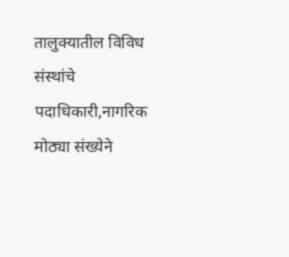तालुक्यातील विविध संस्थांचे पदाधिकारी,नागरिक मोठ्या संख्येने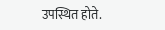उपस्थित होते.